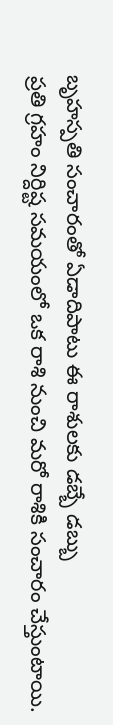బృహస్పతి సంచారంతో ఏడాదిపాటు ఈ రాశులకు డబ్బే డబ్బు
ప్రతి గ్రహం నిర్దిష్ట సమయంలో ఒక రాశి నుంచి మరో రాశికి సంచారం చేస్తుంటాయి.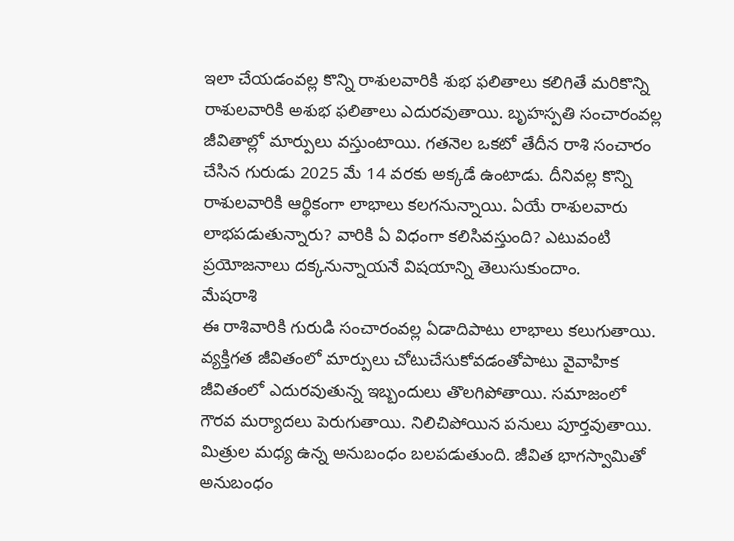ఇలా చేయడంవల్ల కొన్ని రాశులవారికి శుభ ఫలితాలు కలిగితే మరికొన్ని రాశులవారికి అశుభ ఫలితాలు ఎదురవుతాయి. బృహస్పతి సంచారంవల్ల జీవితాల్లో మార్పులు వస్తుంటాయి. గతనెల ఒకటో తేదీన రాశి సంచారం చేసిన గురుడు 2025 మే 14 వరకు అక్కడే ఉంటాడు. దీనివల్ల కొన్ని రాశులవారికి ఆర్థికంగా లాభాలు కలగనున్నాయి. ఏయే రాశులవారు లాభపడుతున్నారు? వారికి ఏ విధంగా కలిసివస్తుంది? ఎటువంటి ప్రయోజనాలు దక్కనున్నాయనే విషయాన్ని తెలుసుకుందాం.
మేషరాశి
ఈ రాశివారికి గురుడి సంచారంవల్ల ఏడాదిపాటు లాభాలు కలుగుతాయి. వ్యక్తిగత జీవితంలో మార్పులు చోటుచేసుకోవడంతోపాటు వైవాహిక జీవితంలో ఎదురవుతున్న ఇబ్బందులు తొలగిపోతాయి. సమాజంలో గౌరవ మర్యాదలు పెరుగుతాయి. నిలిచిపోయిన పనులు పూర్తవుతాయి. మిత్రుల మధ్య ఉన్న అనుబంధం బలపడుతుంది. జీవిత భాగస్వామితో అనుబంధం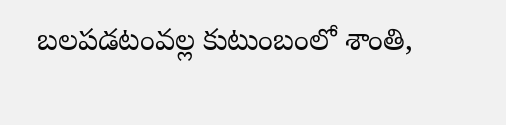బలపడటంవల్ల కుటుంబంలో శాంతి,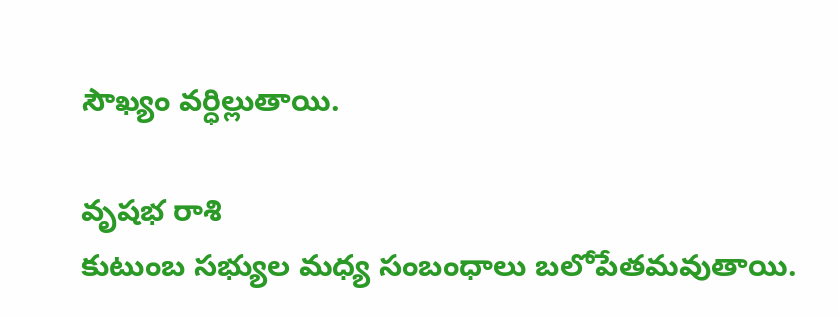సౌఖ్యం వర్ధిల్లుతాయి.

వృషభ రాశి
కుటుంబ సభ్యుల మధ్య సంబంధాలు బలోపేతమవుతాయి.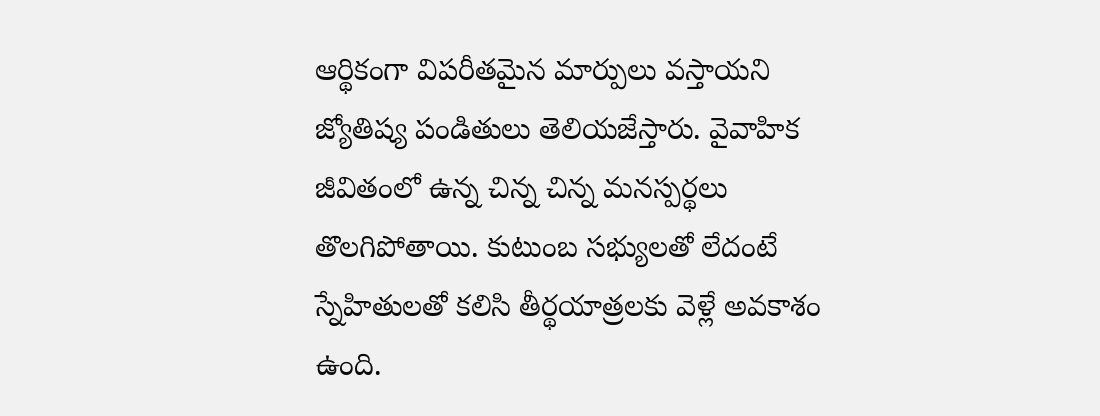ఆర్థికంగా విపరీతమైన మార్పులు వస్తాయని జ్యోతిష్య పండితులు తెలియజేస్తారు. వైవాహిక జీవితంలో ఉన్న చిన్న చిన్న మనస్పర్థలు తొలగిపోతాయి. కుటుంబ సభ్యులతో లేదంటే స్నేహితులతో కలిసి తీర్థయాత్రలకు వెళ్లే అవకాశం ఉంది.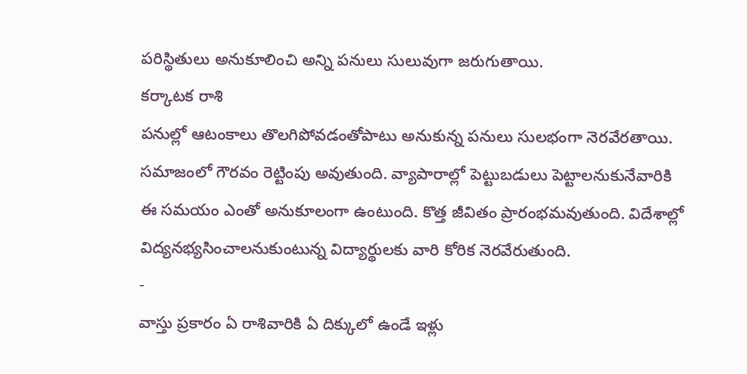పరిస్థితులు అనుకూలించి అన్ని పనులు సులువుగా జరుగుతాయి.
కర్కాటక రాశి
పనుల్లో ఆటంకాలు తొలగిపోవడంతోపాటు అనుకున్న పనులు సులభంగా నెరవేరతాయి. సమాజంలో గౌరవం రెట్టింపు అవుతుంది. వ్యాపారాల్లో పెట్టుబడులు పెట్టాలనుకునేవారికి ఈ సమయం ఎంతో అనుకూలంగా ఉంటుంది. కొత్త జీవితం ప్రారంభమవుతుంది. విదేశాల్లో విద్యనభ్యసించాలనుకుంటున్న విద్యార్థులకు వారి కోరిక నెరవేరుతుంది.
-
వాస్తు ప్రకారం ఏ రాశివారికి ఏ దిక్కులో ఉండే ఇళ్లు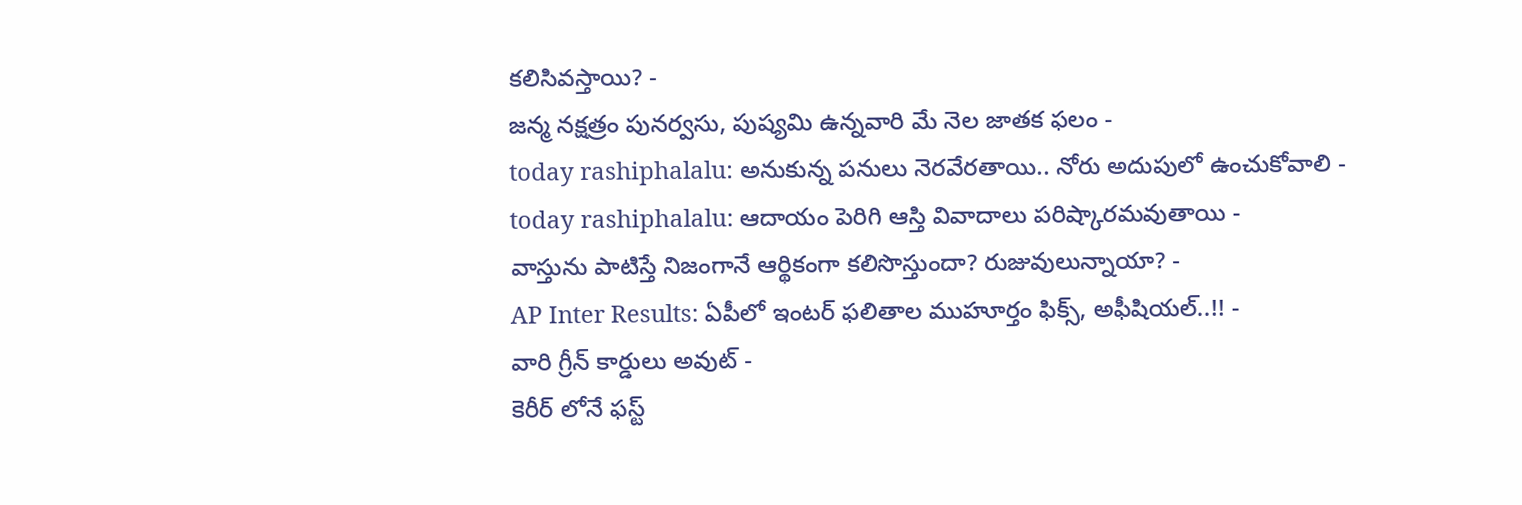కలిసివస్తాయి? -
జన్మ నక్షత్రం పునర్వసు, పుష్యమి ఉన్నవారి మే నెల జాతక ఫలం -
today rashiphalalu: అనుకున్న పనులు నెరవేరతాయి.. నోరు అదుపులో ఉంచుకోవాలి -
today rashiphalalu: ఆదాయం పెరిగి ఆస్తి వివాదాలు పరిష్కారమవుతాయి -
వాస్తును పాటిస్తే నిజంగానే ఆర్థికంగా కలిసొస్తుందా? రుజువులున్నాయా? -
AP Inter Results: ఏపీలో ఇంటర్ ఫలితాల ముహూర్తం ఫిక్స్, అఫీషియల్..!! -
వారి గ్రీన్ కార్డులు అవుట్ -
కెరీర్ లోనే ఫస్ట్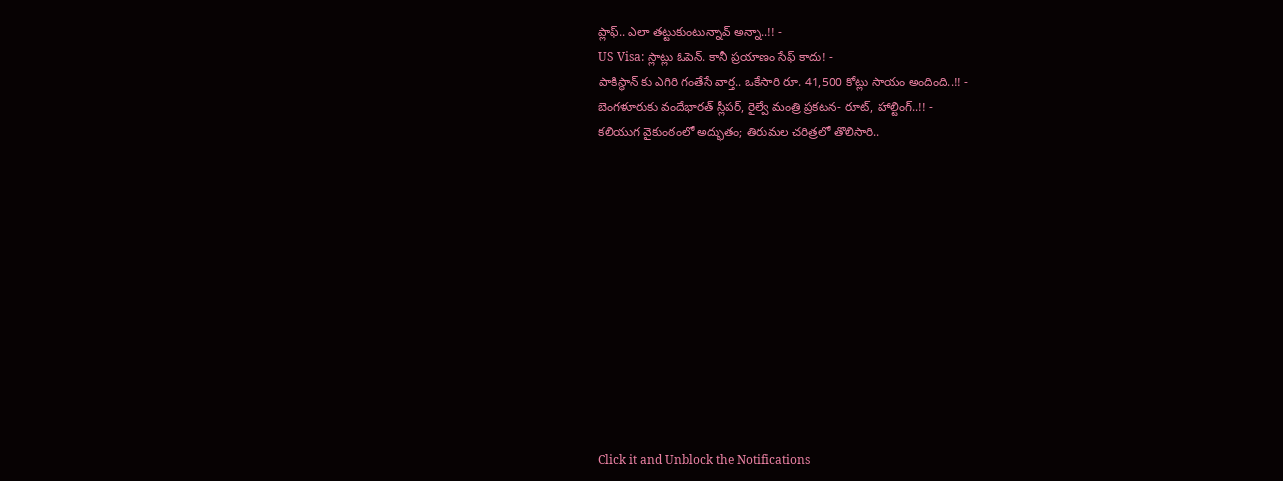ప్లాఫ్.. ఎలా తట్టుకుంటున్నావ్ అన్నా..!! -
US Visa: స్లాట్లు ఓపెన్. కానీ ప్రయాణం సేఫ్ కాదు! -
పాకిస్థాన్ కు ఎగిరి గంతేసే వార్త.. ఒకేసారి రూ. 41,500 కోట్లు సాయం అందింది..!! -
బెంగళూరుకు వందేభారత్ స్లీపర్, రైల్వే మంత్రి ప్రకటన- రూట్, హాల్టింగ్..!! -
కలియుగ వైకుంఠంలో అద్భుతం; తిరుమల చరిత్రలో తొలిసారి..












Click it and Unblock the Notifications